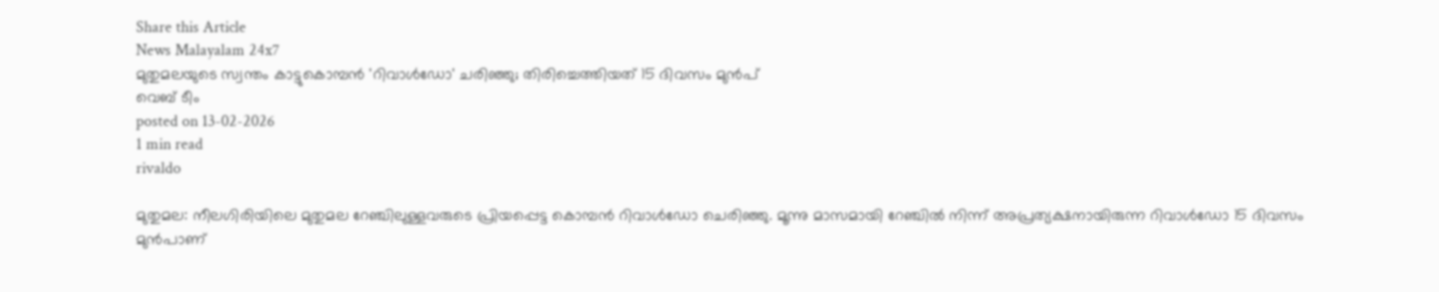Share this Article
News Malayalam 24x7
മുതുമലയുടെ സ്വന്തം കാട്ടുകൊമ്പൻ 'റിവാൾഡോ' ചരിഞ്ഞു; തിരിച്ചെത്തിയത് 15 ദിവസം മുൻപ്
വെബ് ടീം
posted on 13-02-2026
1 min read
rivaldo

മുതുമല: നീലഗിരിയിലെ മുതുമല റേഞ്ചിലുള്ളവരുടെ പ്രിയപ്പെട്ട കൊമ്പൻ റിവാൾഡോ ചെരിഞ്ഞു. മൂന്നു മാസമായി റേഞ്ചിൽ നിന്ന് അപ്രത്യക്ഷനായിരുന്ന റിവാൾഡോ 15 ദിവസം മുൻപാണ്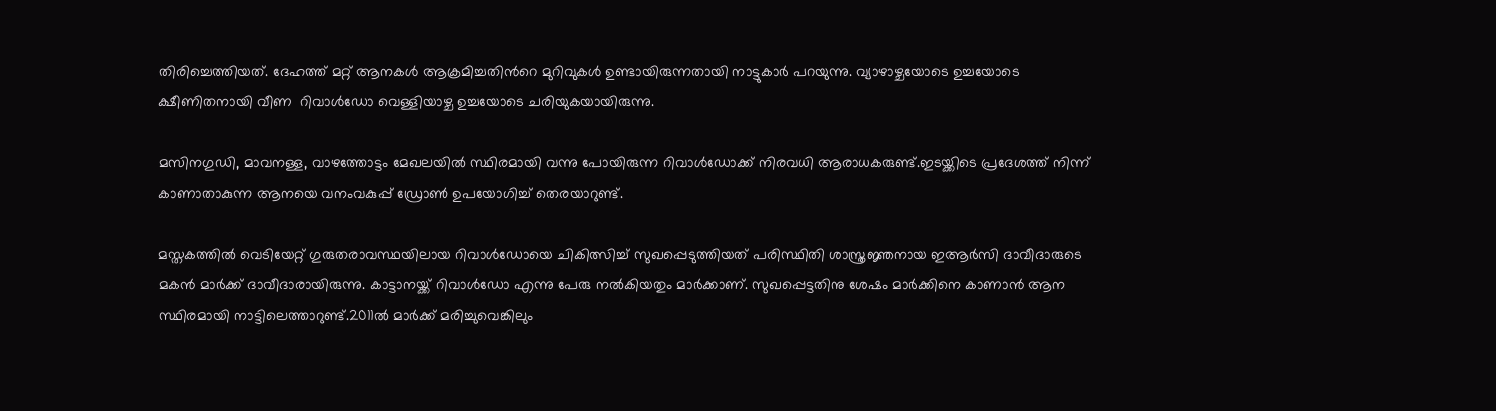തിരിച്ചെത്തിയത്. ദേഹത്ത് മറ്റ് ആനകൾ ആക്രമിച്ചതിന്‍റെ മുറിവുകൾ ഉണ്ടായിരുന്നതായി നാട്ടുകാർ പറയുന്നു. വ്യാഴാഴ്ചയോടെ ഉച്ചയോടെ  ക്ഷീണിതനായി വീണ  റിവാൾഡോ വെള്ളിയാഴ്ച ഉച്ചയോടെ ചരിയുകയായിരുന്നു.

മസിനഗുഡി, മാവനള്ള, വാഴത്തോട്ടം മേഖലയിൽ സ്ഥിരമായി വന്നു പോയിരുന്ന റിവാൾഡോക്ക് നിരവധി ആരാധകരുണ്ട്.ഇടയ്ക്കിടെ പ്രദേശത്ത് നിന്ന് കാണാതാകുന്ന ആനയെ വനംവകുപ്പ് ഡ്രോൺ ഉപയോഗിച്ച് തെരയാറുണ്ട്.

മസ്തകത്തിൽ വെടിയേറ്റ് ഗുരുതരാവസ്ഥയിലായ റിവാൾഡോയെ ചികിത്സിച്ച് സുഖപ്പെടുത്തിയത് പരിസ്ഥിതി ശാസ്ത്രജ്ഞനായ ഇആർസി ദാവീദാരുടെ മകൻ മാർക്ക് ദാവീദാരായിരുന്നു. കാട്ടാനയ്ക്ക് റിവാൾഡോ എന്നു പേരു നൽകിയതും മാർക്കാണ്. സുഖപ്പെട്ടതിനു ശേഷം മാർക്കിനെ കാണാൻ ആന സ്ഥിരമായി നാട്ടിലെത്താറുണ്ട്.2011ൽ മാർക്ക് മരിച്ചുവെങ്കിലും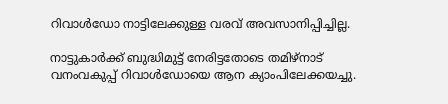റിവാൾഡോ നാട്ടിലേക്കുള്ള വരവ് അവസാനിപ്പിച്ചില്ല.

നാട്ടുകാർക്ക് ബുദ്ധിമുട്ട് നേരിട്ടതോടെ തമിഴ്നാട് വനംവകുപ്പ് റിവാൾഡോയെ ആന ക്യാംപിലേക്കയച്ചു.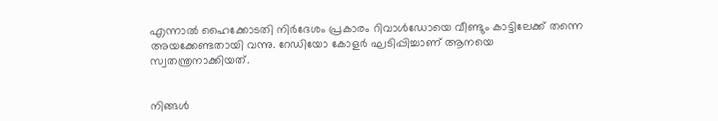എന്നാൽ ഹൈക്കോടതി നിർദേശം പ്രകാരം റിവാൾഡോയെ വീണ്ടും കാട്ടിലേക്ക് തന്നെ അയക്കേണ്ടതായി വന്നു. റേഡിയോ കോളർ ഘടിപ്പിച്ചാണ് ആനയെ സ്വതന്ത്രനാക്കിയത്.


നിങ്ങൾ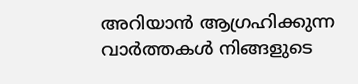അറിയാൻ ആഗ്രഹിക്കുന്ന വാർത്തകൾ നിങ്ങളുടെ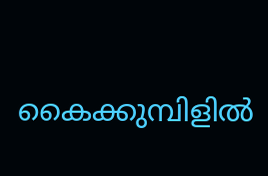കൈക്കുമ്പിളിൽ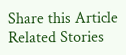Share this Article
Related Stories